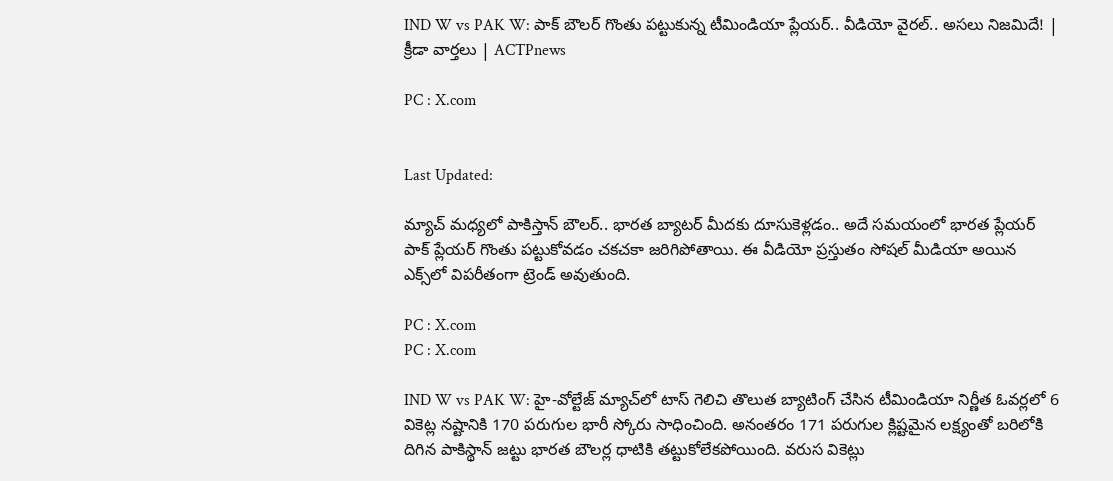IND W vs PAK W: పాక్ బౌలర్ గొంతు పట్టుకున్న టీమిండియా ప్లేయర్.. వీడియో వైరల్.. అసలు నిజమిదే! | క్రీడా వార్తలు | ACTPnews

PC : X.com


Last Updated:

మ్యాచ్ మధ్యలో పాకిస్తాన్ బౌలర్.. భారత బ్యాటర్ మీదకు దూసుకెళ్లడం.. అదే సమయంలో భారత ప్లేయర్ పాక్ ప్లేయర్ గొంతు పట్టుకోవడం చకచకా జరిగిపోతాయి. ఈ వీడియో ప్రస్తుతం సోషల్ మీడియా అయిన ఎక్స్‌లో విపరీతంగా ట్రెండ్ అవుతుంది.

PC : X.com
PC : X.com

IND W vs PAK W: హై-వోల్టేజ్ మ్యాచ్‌లో టాస్ గెలిచి తొలుత బ్యాటింగ్ చేసిన టీమిండియా నిర్ణీత ఓవర్లలో 6 వికెట్ల నష్టానికి 170 పరుగుల భారీ స్కోరు సాధించింది. అనంతరం 171 పరుగుల క్లిష్టమైన లక్ష్యంతో బరిలోకి దిగిన పాకిస్థాన్ జట్టు భారత బౌలర్ల ధాటికి తట్టుకోలేకపోయింది. వరుస వికెట్లు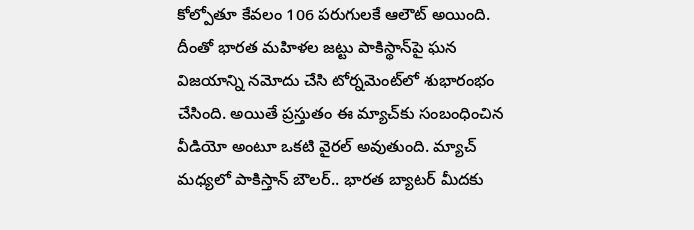కోల్పోతూ కేవలం 106 పరుగులకే ఆలౌట్ అయింది. దీంతో భారత మహిళల జట్టు పాకిస్థాన్‌పై ఘన విజయాన్ని నమోదు చేసి టోర్నమెంట్‌లో శుభారంభం చేసింది. అయితే ప్రస్తుతం ఈ మ్యాచ్‌కు సంబంధించిన వీడియో అంటూ ఒకటి వైరల్ అవుతుంది. మ్యాచ్ మధ్యలో పాకిస్తాన్ బౌలర్.. భారత బ్యాటర్ మీదకు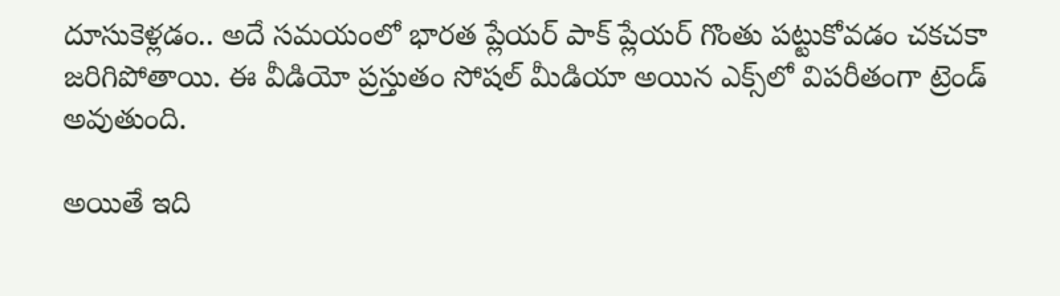దూసుకెళ్లడం.. అదే సమయంలో భారత ప్లేయర్ పాక్ ప్లేయర్ గొంతు పట్టుకోవడం చకచకా జరిగిపోతాయి. ఈ వీడియో ప్రస్తుతం సోషల్ మీడియా అయిన ఎక్స్‌లో విపరీతంగా ట్రెండ్ అవుతుంది.

అయితే ఇది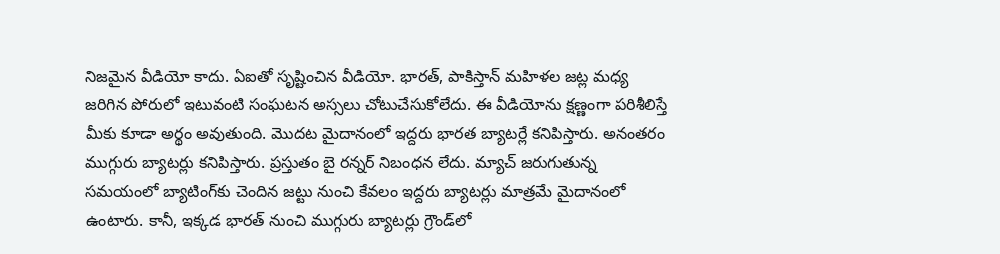నిజమైన వీడియో కాదు. ఏఐతో సృష్టించిన వీడియో. భారత్, పాకిస్తాన్ మహిళల జట్ల మధ్య జరిగిన పోరులో ఇటువంటి సంఘటన అస్సలు చోటుచేసుకోలేదు. ఈ వీడియోను క్షణ్ణంగా పరిశీలిస్తే మీకు కూడా అర్థం అవుతుంది. మొదట మైదానంలో ఇద్దరు భారత బ్యాటర్లే కనిపిస్తారు. అనంతరం ముగ్గురు బ్యాటర్లు కనిపిస్తారు. ప్రస్తుతం బై రన్నర్ నిబంధన లేదు. మ్యాచ్ జరుగుతున్న సమయంలో బ్యాటింగ్‌కు చెందిన జట్టు నుంచి కేవలం ఇద్దరు బ్యాటర్లు మాత్రమే మైదానంలో ఉంటారు. కానీ, ఇక్కడ భారత్ నుంచి ముగ్గురు బ్యాటర్లు గ్రౌండ్‌లో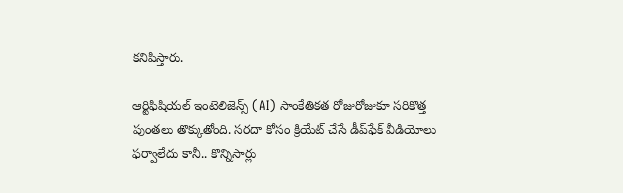కనిపిస్తారు.

ఆర్టిఫిషియల్ ఇంటెలిజెన్స్ (AI) సాంకేతికత రోజురోజుకూ సరికొత్త పుంతలు తొక్కుతోంది. సరదా కోసం క్రియేట్ చేసే డీప్‌ఫేక్ వీడియోలు ఫర్వాలేదు కానీ.. కొన్నిసార్లు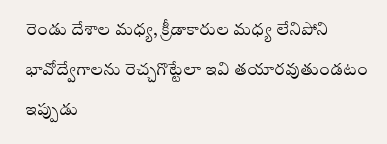రెండు దేశాల మధ్య, క్రీడాకారుల మధ్య లేనిపోని భావోద్వేగాలను రెచ్చగొట్టేలా ఇవి తయారవుతుండటం ఇప్పుడు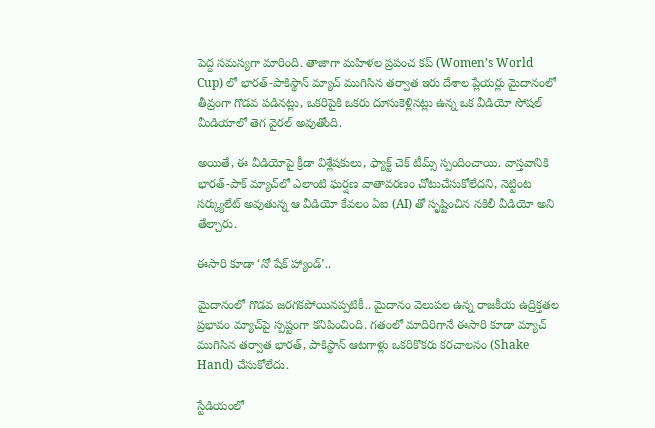పెద్ద సమస్యగా మారింది. తాజాగా మహిళల ప్రపంచ కప్ (Women’s World Cup) లో భారత్-పాకిస్థాన్ మ్యాచ్ ముగిసిన తర్వాత ఇరు దేశాల ప్లేయర్లు మైదానంలో తీవ్రంగా గొడవ పడినట్లు, ఒకరిపైకి ఒకరు దూసుకెళ్లినట్లు ఉన్న ఒక వీడియో సోషల్ మీడియాలో తెగ వైరల్ అవుతోంది.

అయితే, ఈ వీడియోపై క్రీడా విశ్లేషకులు, ఫ్యాక్ట్ చెక్ టీమ్స్ స్పందించాయి. వాస్తవానికి భారత్-పాక్ మ్యాచ్‌లో ఎలాంటి ఘర్షణ వాతావరణం చోటుచేసుకోలేదని, నెట్టింట సర్క్యులేట్ అవుతున్న ఆ వీడియో కేవలం ఏఐ (AI) తో సృష్టించిన నకిలీ వీడియో అని తేల్చారు.

ఈసారి కూడా ‘నో షేక్ హ్యాండ్’..

మైదానంలో గొడవ జరగకపోయినప్పటికీ.. మైదానం వెలుపల ఉన్న రాజకీయ ఉద్రిక్తతల ప్రభావం మ్యాచ్‌పై స్పష్టంగా కనిపించింది. గతంలో మాదిరిగానే ఈసారి కూడా మ్యాచ్ ముగిసిన తర్వాత భారత్, పాకిస్థాన్ ఆటగాళ్లు ఒకరికొకరు కరచాలనం (Shake Hand) చేసుకోలేదు.

స్టేడియంలో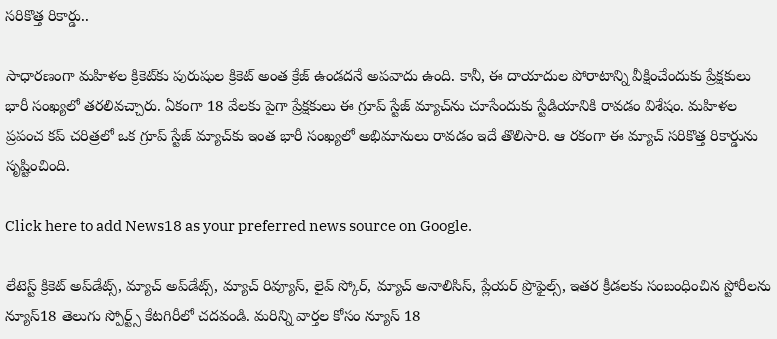సరికొత్త రికార్డు..

సాధారణంగా మహిళల క్రికెట్‌కు పురుషుల క్రికెట్ అంత క్రేజ్ ఉండదనే అపవాదు ఉంది. కానీ, ఈ దాయాదుల పోరాటాన్ని వీక్షించేందుకు ప్రేక్షకులు భారీ సంఖ్యలో తరలివచ్చారు. ఏకంగా 18 వేలకు పైగా ప్రేక్షకులు ఈ గ్రూప్ స్టేజ్ మ్యాచ్‌ను చూసేందుకు స్టేడియానికి రావడం విశేషం. మహిళల ప్రపంచ కప్ చరిత్రలో ఒక గ్రూప్ స్టేజ్ మ్యాచ్‌కు ఇంత భారీ సంఖ్యలో అభిమానులు రావడం ఇదే తొలిసారి. ఆ రకంగా ఈ మ్యాచ్ సరికొత్త రికార్డును సృష్టించింది.

Click here to add News18 as your preferred news source on Google.

లేటెస్ట్ క్రికెట్ అప్‌డేట్స్, మ్యాచ్ అప్‌డేట్స్, మ్యాచ్ రివ్యూస్, లైవ్ స్కోర్, మ్యాచ్ అనాలిసిస్, ప్లేయర్ ప్రొఫైల్స్, ఇతర క్రీడలకు సంబంధించిన స్టోరీలను న్యూస్18 తెలుగు స్పోర్ట్స్ కేటగిరీలో చదవండి. మరిన్ని వార్తల కోసం న్యూస్ 18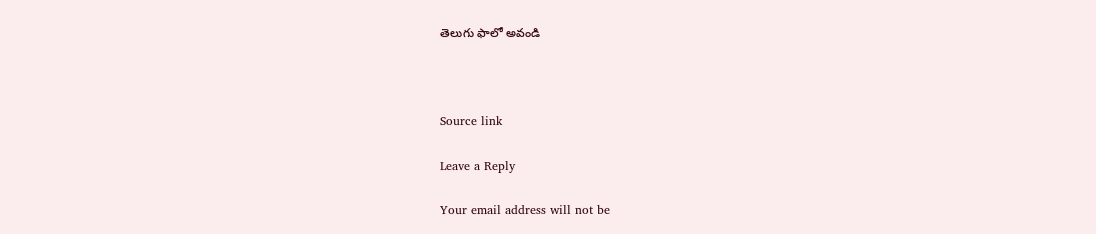తెలుగు ఫాలో అవండి



Source link

Leave a Reply

Your email address will not be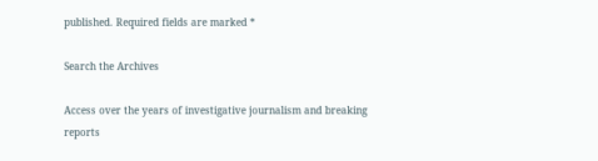published. Required fields are marked *

Search the Archives

Access over the years of investigative journalism and breaking reports